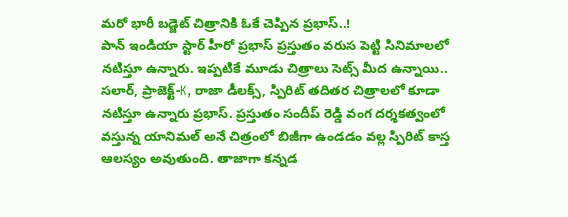మరో భారీ బడ్జెట్ చిత్రానికి ఓకే చెప్పిన ప్రభాస్..!
పాన్ ఇండియా స్టార్ హీరో ప్రభాస్ ప్రస్తుతం వరుస పెట్టి సినిమాలలో నటిస్తూ ఉన్నారు. ఇప్పటికే మూడు చిత్రాలు సెట్స్ మీద ఉన్నాయి.. సలార్, ప్రాజెక్ట్-K, రాజా డీలక్స్, స్పిరిట్ తదితర చిత్రాలలో కూడా నటిస్తూ ఉన్నారు ప్రభాస్. ప్రస్తుతం సందీప్ రెడ్డి వంగ దర్శకత్వంలో వస్తున్న యానిమల్ అనే చిత్రంలో బిజీగా ఉండడం వల్ల స్పిరిట్ కాస్త ఆలస్యం అవుతుంది. తాజాగా కన్నడ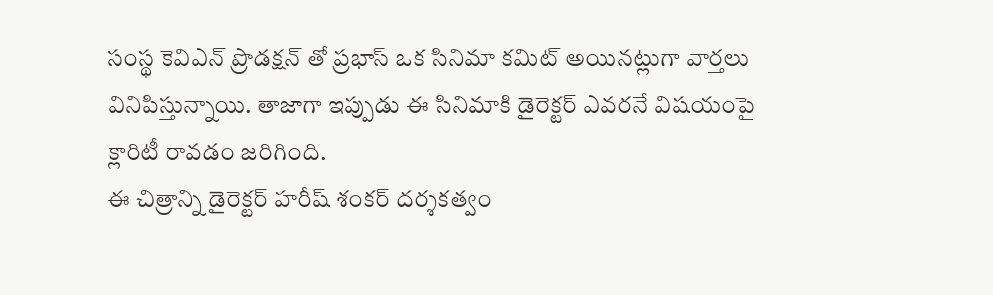సంస్థ కెవిఎన్ ప్రొడక్షన్ తో ప్రభాస్ ఒక సినిమా కమిట్ అయినట్లుగా వార్తలు వినిపిస్తున్నాయి. తాజాగా ఇప్పుడు ఈ సినిమాకి డైరెక్టర్ ఎవరనే విషయంపై క్లారిటీ రావడం జరిగింది.
ఈ చిత్రాన్ని డైరెక్టర్ హరీష్ శంకర్ దర్శకత్వం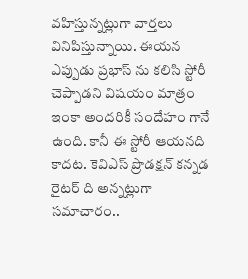వహిస్తున్నట్లుగా వార్తలు వినిపిస్తున్నాయి. ఈయన ఎప్పుడు ప్రభాస్ ను కలిసి స్టోరీ చెప్పాడని విషయం మాత్రం ఇంకా అందరికీ సందేహం గానే ఉంది. కానీ ఈ స్టోరీ ఆయనది కాదట. కెవిఎస్ ప్రొడక్షన్ కన్నడ రైటర్ ది అన్నట్లుగా సమాచారం..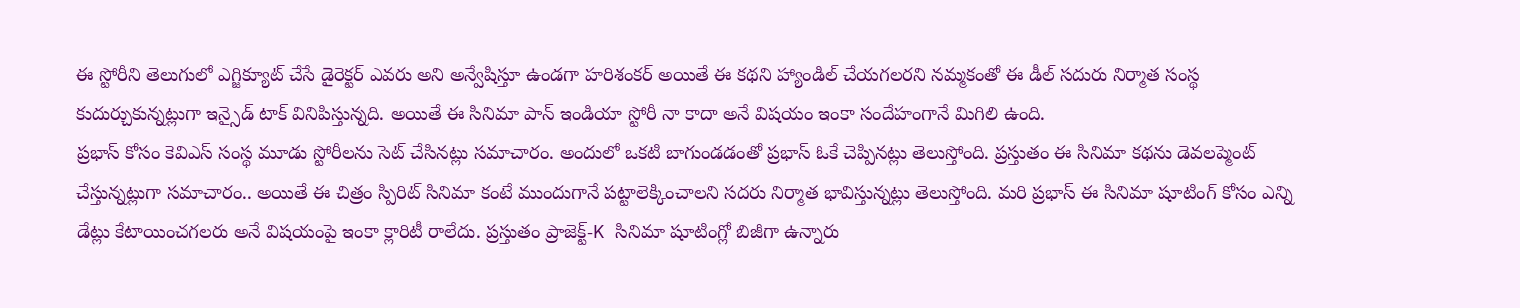ఈ స్టోరీని తెలుగులో ఎగ్జిక్యూట్ చేసే డైరెక్టర్ ఎవరు అని అన్వేషిస్తూ ఉండగా హరిశంకర్ అయితే ఈ కథని హ్యాండిల్ చేయగలరని నమ్మకంతో ఈ డీల్ సదురు నిర్మాత సంస్థ కుదుర్చుకున్నట్లుగా ఇన్సైడ్ టాక్ వినిపిస్తున్నది. అయితే ఈ సినిమా పాన్ ఇండియా స్టోరీ నా కాదా అనే విషయం ఇంకా సందేహంగానే మిగిలి ఉంది.
ప్రభాస్ కోసం కెవిఎస్ సంస్థ మూడు స్టోరీలను సెట్ చేసినట్లు సమాచారం. అందులో ఒకటి బాగుండడంతో ప్రభాస్ ఓకే చెప్పినట్లు తెలుస్తోంది. ప్రస్తుతం ఈ సినిమా కథను డెవలప్మెంట్ చేస్తున్నట్లుగా సమాచారం.. అయితే ఈ చిత్రం స్పిరిట్ సినిమా కంటే ముందుగానే పట్టాలెక్కించాలని సదరు నిర్మాత భావిస్తున్నట్లు తెలుస్తోంది. మరి ప్రభాస్ ఈ సినిమా షూటింగ్ కోసం ఎన్ని డేట్లు కేటాయించగలరు అనే విషయంపై ఇంకా క్లారిటీ రాలేదు. ప్రస్తుతం ప్రాజెక్ట్-K సినిమా షూటింగ్లో బిజీగా ఉన్నారు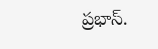ప్రభాస్.